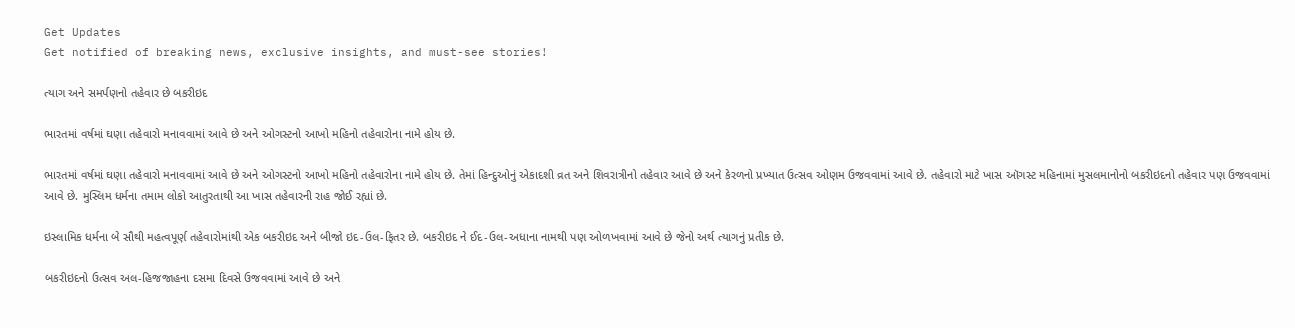Get Updates
Get notified of breaking news, exclusive insights, and must-see stories!

ત્યાગ અને સમર્પણનો તહેવાર છે બકરીઇદ

ભારતમાં વર્ષમાં ઘણા તહેવારો મનાવવામાં આવે છે અને ઓગસ્ટનો આખો મહિનો તહેવારોના નામે હોય છે.

ભારતમાં વર્ષમાં ઘણા તહેવારો મનાવવામાં આવે છે અને ઓગસ્ટનો આખો મહિનો તહેવારોના નામે હોય છે. તેમાં હિન્દુઓનું એકાદશી વ્રત અને શિવરાત્રીનો તહેવાર આવે છે અને કેરળનો પ્રખ્યાત ઉત્સવ ઓણમ ઉજવવામાં આવે છે. તહેવારો માટે ખાસ ઑગસ્ટ મહિનામાં મુસલમાનોનો બકરીઇદનો તહેવાર પણ ઉજવવામાં આવે છે. મુસ્લિમ ધર્મના તમામ લોકો આતુરતાથી આ ખાસ તહેવારની રાહ જોઈ રહ્યાં છે.

ઇસ્લામિક ધર્મના બે સૌથી મહત્વપૂર્ણ તહેવારોમાંથી એક બકરીઇદ અને બીજો ઇદ-ઉલ-ફિતર છે. બકરીઇદ ને ઈદ-ઉલ-અધાના નામથી પણ ઓળખવામાં આવે છે જેનો અર્થ ત્યાગનું પ્રતીક છે.

બકરીઇદનો ઉત્સવ અલ-હિજજાહના દસમા દિવસે ઉજવવામાં આવે છે અને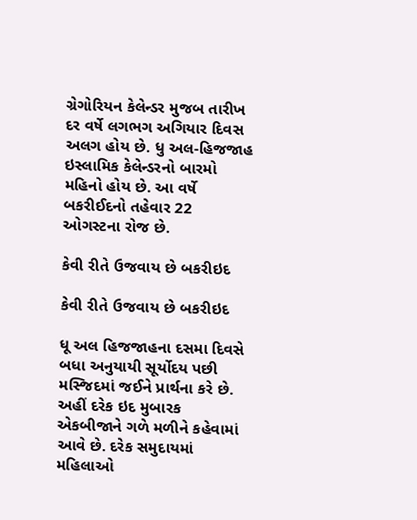ગ્રેગોરિયન કેલેન્ડર મુજબ તારીખ દર વર્ષે લગભગ અગિયાર દિવસ અલગ હોય છે. ધુ અલ-હિજજાહ ઇસ્લામિક કેલેન્ડરનો બારમો મહિનો હોય છે. આ વર્ષે બકરીઈદનો તહેવાર 22 ઓગસ્ટના રોજ છે.

કેવી રીતે ઉજવાય છે બકરીઇદ

કેવી રીતે ઉજવાય છે બકરીઇદ

ધૂ અલ હિજજાહના દસમા દિવસે બધા અનુયાયી સૂર્યોદય પછી મસ્જિદમાં જઈને પ્રાર્થના કરે છે. અહીં દરેક ઇદ મુબારક એકબીજાને ગળે મળીને કહેવામાં આવે છે. દરેક સમુદાયમાં મહિલાઓ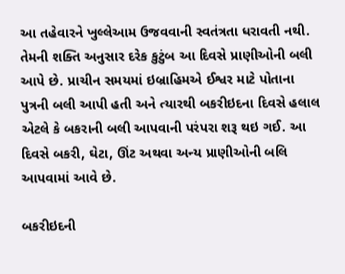આ તહેવારને ખુલ્લેઆમ ઉજવવાની સ્વતંત્રતા ધરાવતી નથી. તેમની શક્તિ અનુસાર દરેક કુટુંબ આ દિવસે પ્રાણીઓની બલી આપે છે. પ્રાચીન સમયમાં ઇબ્રાહિમએ ઈશ્વર માટે પોતાના પુત્રની બલી આપી હતી અને ત્યારથી બકરીઇદના દિવસે હલાલ એટલે કે બકરાની બલી આપવાની પરંપરા શરૂ થઇ ગઈ. આ દિવસે બકરી, ઘેટા, ઊંટ અથવા અન્ય પ્રાણીઓની બલિ આપવામાં આવે છે.

બકરીઇદની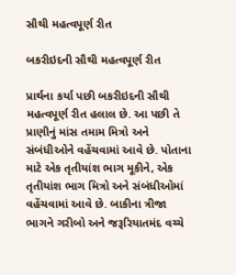સૌથી મહત્વપૂર્ણ રીત

બકરીઇદની સૌથી મહત્વપૂર્ણ રીત

પ્રાર્થના કર્યા પછી બકરીઇદની સૌથી મહત્વપૂર્ણ રીત હલાલ છે. આ પછી તે પ્રાણીનું માંસ તમામ મિત્રો અને સંબંધીઓને વહેંચવામાં આવે છે. પોતાના માટે એક તૃતીયાંશ ભાગ મૂકીને, એક તૃતીયાંશ ભાગ મિત્રો અને સંબંધીઓમાં વહેંચવામાં આવે છે. બાકીના ત્રીજા ભાગને ગરીબો અને જરૂરિયાતમંદ વચ્ચે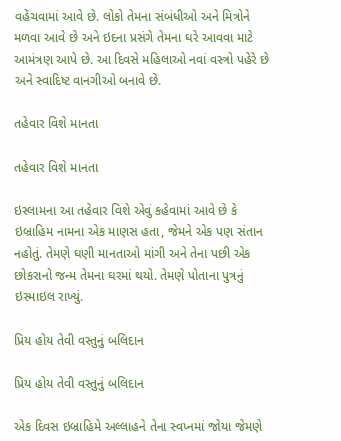વહેંચવામાં આવે છે. લોકો તેમના સંબંધીઓ અને મિત્રોને મળવા આવે છે અને ઇદના પ્રસંગે તેમના ઘરે આવવા માટે આમંત્રણ આપે છે. આ દિવસે મહિલાઓ નવાં વસ્ત્રો પહેરે છે અને સ્વાદિષ્ટ વાનગીઓ બનાવે છે.

તહેવાર વિશે માનતા

તહેવાર વિશે માનતા

ઇસ્લામના આ તહેવાર વિશે એવું કહેવામાં આવે છે કે ઇબ્રાહિમ નામના એક માણસ હતા, જેમને એક પણ સંતાન નહોતું. તેમણે ઘણી માનતાઓ માંગી અને તેના પછી એક છોકરાનો જન્મ તેમના ઘરમાં થયો. તેમણે પોતાના પુત્રનું ઇસ્માઇલ રાખ્યું.

પ્રિય હોય તેવી વસ્તુનું બલિદાન

પ્રિય હોય તેવી વસ્તુનું બલિદાન

એક દિવસ ઇબ્રાહિમે અલ્લાહને તેના સ્વપ્નમાં જોયા જેમણે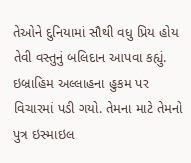તેઓને દુનિયામાં સૌથી વધુ પ્રિય હોય તેવી વસ્તુનું બલિદાન આપવા કહ્યું. ઇબ્રાહિમ અલ્લાહના હુકમ પર વિચારમાં પડી ગયો. તેમના માટે તેમનો પુત્ર ઇસ્માઇલ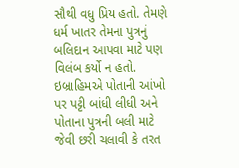સૌથી વધુ પ્રિય હતો. તેમણે ધર્મ ખાતર તેમના પુત્રનું બલિદાન આપવા માટે પણ વિલંબ કર્યો ન હતો. ઇબ્રાહિમએ પોતાની આંખો પર પટ્ટી બાંધી લીધી અને પોતાના પુત્રની બલી માટે જેવી છરી ચલાવી કે તરત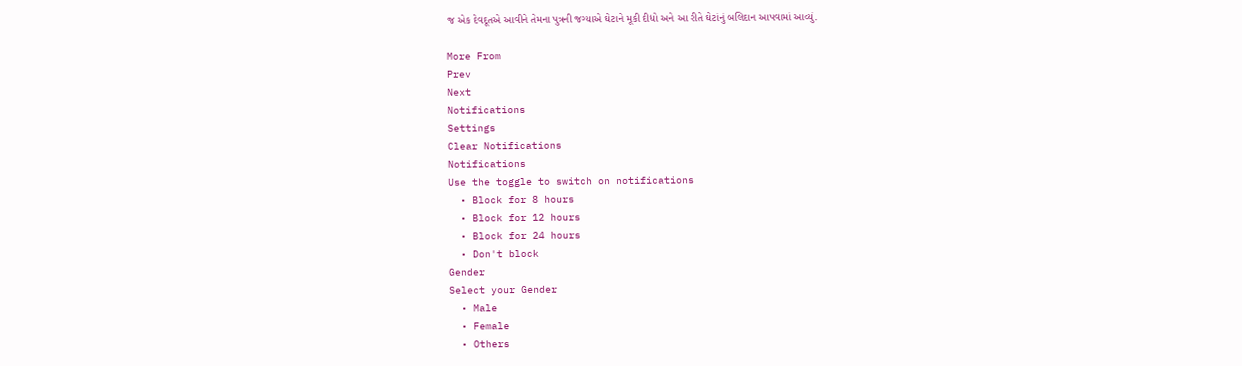જ એક દેવદૂતએ આવીને તેમના પુત્રની જગ્યાએ ઘેટાને મૂકી દીધો અને આ રીતે ઘેટાંનું બલિદાન આપવામાં આવ્યું.

More From
Prev
Next
Notifications
Settings
Clear Notifications
Notifications
Use the toggle to switch on notifications
  • Block for 8 hours
  • Block for 12 hours
  • Block for 24 hours
  • Don't block
Gender
Select your Gender
  • Male
  • Female
  • Others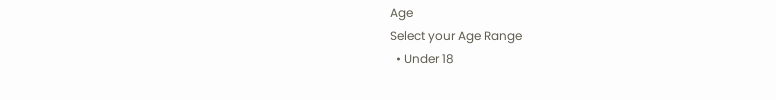Age
Select your Age Range
  • Under 18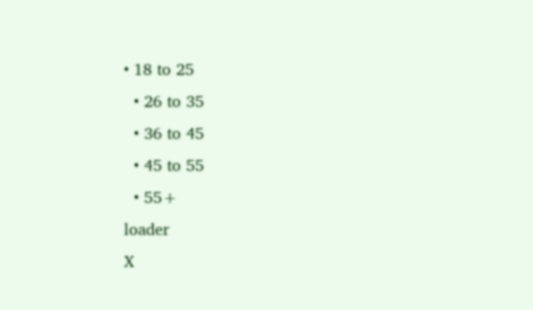• 18 to 25
  • 26 to 35
  • 36 to 45
  • 45 to 55
  • 55+
loader
X